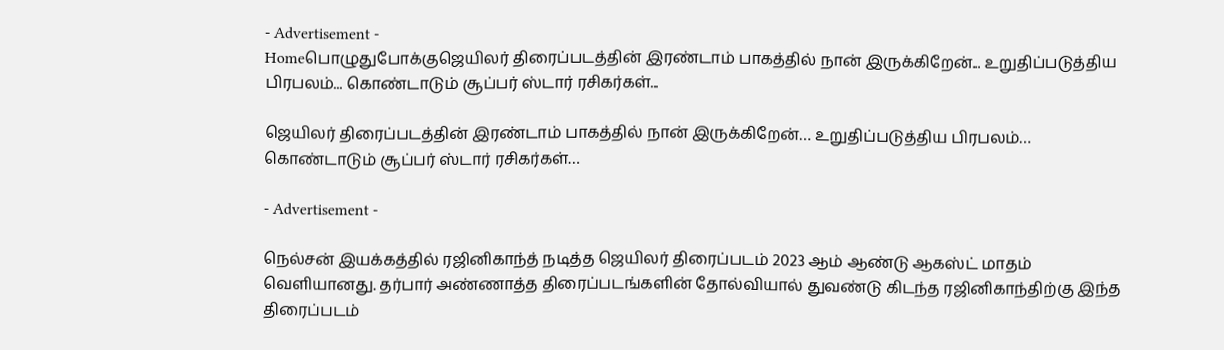- Advertisement -
Homeபொழுதுபோக்குஜெயிலர் திரைப்படத்தின் இரண்டாம் பாகத்தில் நான் இருக்கிறேன்... உறுதிப்படுத்திய பிரபலம்... கொண்டாடும் சூப்பர் ஸ்டார் ரசிகர்கள்...

ஜெயிலர் திரைப்படத்தின் இரண்டாம் பாகத்தில் நான் இருக்கிறேன்… உறுதிப்படுத்திய பிரபலம்… கொண்டாடும் சூப்பர் ஸ்டார் ரசிகர்கள்…

- Advertisement -

நெல்சன் இயக்கத்தில் ரஜினிகாந்த் நடித்த ஜெயிலர் திரைப்படம் 2023 ஆம் ஆண்டு ஆகஸ்ட் மாதம் வெளியானது. தர்பார் அண்ணாத்த திரைப்படங்களின் தோல்வியால் துவண்டு கிடந்த ரஜினிகாந்திற்கு இந்த திரைப்படம்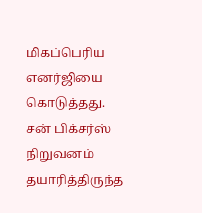மிகப்பெரிய எனர்ஜியை கொடுத்தது. சன் பிக்சர்ஸ் நிறுவனம் தயாரித்திருந்த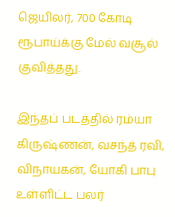ஜெயிலர், 700 கோடி ரூபாய்க்கு மேல் வசூல் குவித்தது.

இந்தப் படத்தில் ரம்யா கிருஷ்ணன், வசந்த் ரவி, விநாயகன், யோகி பாபு உள்ளிட்ட பலர்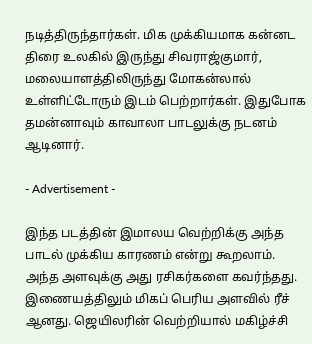நடித்திருந்தார்கள். மிக முக்கியமாக கன்னட திரை உலகில் இருந்து சிவராஜ்குமார், மலையாளத்திலிருந்து மோகன்லால் உள்ளிட்டோரும் இடம் பெற்றார்கள். இதுபோக தமன்னாவும் காவாலா பாடலுக்கு நடனம் ஆடினார்.

- Advertisement -

இந்த படத்தின் இமாலய வெற்றிக்கு அந்த பாடல் முக்கிய காரணம் என்று கூறலாம். அந்த அளவுக்கு அது ரசிகர்களை கவர்ந்தது. இணையத்திலும் மிகப் பெரிய அளவில் ரீச் ஆனது. ஜெயிலரின் வெற்றியால் மகிழ்ச்சி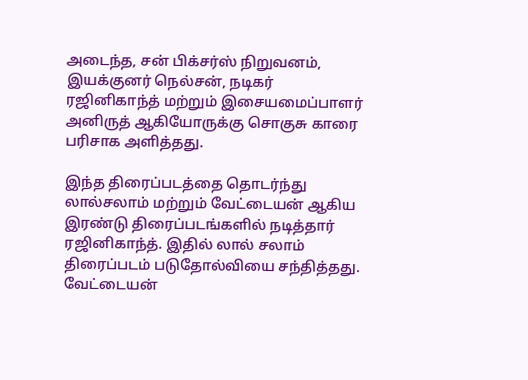அடைந்த, சன் பிக்சர்ஸ் நிறுவனம், இயக்குனர் நெல்சன், நடிகர் ரஜினிகாந்த் மற்றும் இசையமைப்பாளர் அனிருத் ஆகியோருக்கு சொகுசு காரை பரிசாக அளித்தது.

இந்த திரைப்படத்தை தொடர்ந்து லால்சலாம் மற்றும் வேட்டையன் ஆகிய இரண்டு திரைப்படங்களில் நடித்தார் ரஜினிகாந்த். இதில் லால் சலாம் திரைப்படம் படுதோல்வியை சந்தித்தது. வேட்டையன்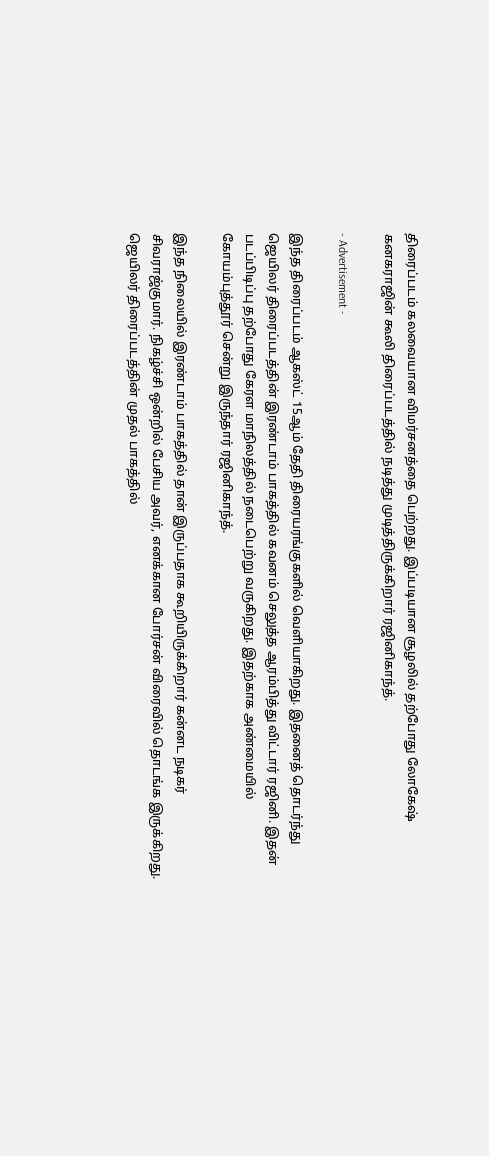திரைப்படம் கலவையான விமர்சனத்தை பெற்றது. இப்படியான சூழலில் தற்போது லோகேஷ் கனகராஜின் கூலி திரைப்படத்தில் நடித்து முடித்திருக்கிறார் ரஜினிகாந்த்.

- Advertisement -

இந்த திரைப்படம் ஆகஸ்ட் 15ஆம் தேதி திரையரங்குகளில் வெளியாகிறது. இதனைத் தொடர்ந்து ஜெயிலர் திரைப்படத்தின் இரண்டாம் பாகத்தில் கவனம் செலுத்த ஆரம்பித்து விட்டார் ரஜினி. இதன் படப்பிடிப்பு தற்போது கேரள மாநிலத்தில் நடைபெற்று வருகிறது. இதற்காக அண்மையில் கோயம்புத்தூர் சென்று இருந்தார் ரஜினிகாந்த்.

இந்த நிலையில் இரண்டாம் பாகத்தில் தான் இருப்பதாக கூறியிருக்கிறார் கன்னட நடிகர் சிவராஜ்குமார். நிகழ்ச்சி ஒன்றில் பேசிய அவர், எனக்கான போர்சன் விரைவில் தொடங்க இருக்கிறது. ஜெயிலர் திரைப்படத்தின் முதல் பாகத்தில்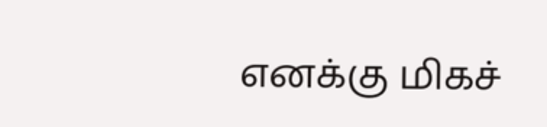எனக்கு மிகச்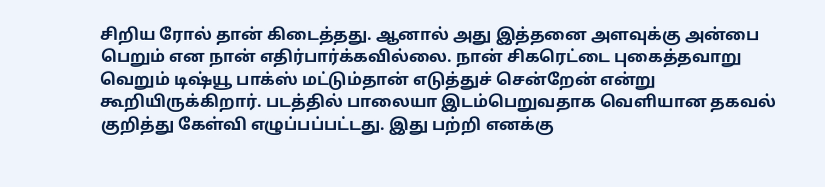சிறிய ரோல் தான் கிடைத்தது. ஆனால் அது இத்தனை அளவுக்கு அன்பை பெறும் என நான் எதிர்பார்க்கவில்லை. நான் சிகரெட்டை புகைத்தவாறு வெறும் டிஷ்யூ பாக்ஸ் மட்டும்தான் எடுத்துச் சென்றேன் என்று கூறியிருக்கிறார். படத்தில் பாலையா இடம்பெறுவதாக வெளியான தகவல் குறித்து கேள்வி எழுப்பப்பட்டது. இது பற்றி எனக்கு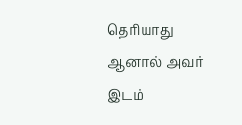தெரியாது ஆனால் அவர் இடம்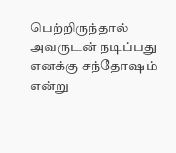பெற்றிருந்தால் அவருடன் நடிப்பது எனக்கு சந்தோஷம் என்று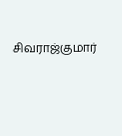சிவராஜ்குமார்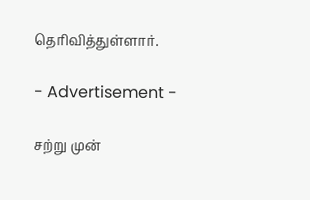தெரிவித்துள்ளார்.

- Advertisement -

சற்று முன்